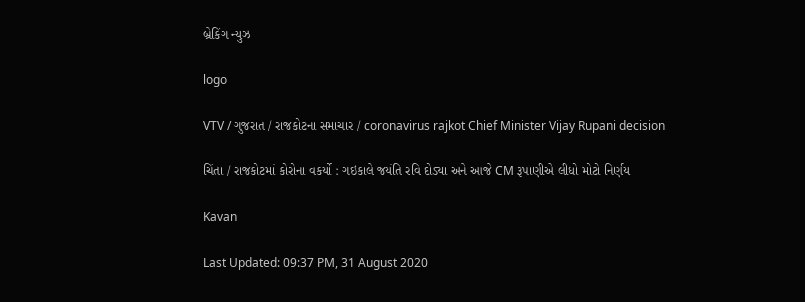બ્રેકિંગ ન્યુઝ

logo

VTV / ગુજરાત / રાજકોટના સમાચાર / coronavirus rajkot Chief Minister Vijay Rupani decision

ચિંતા / રાજકોટમાં કોરોના વકર્યો : ગઇકાલે જયંતિ રવિ દોડ્યા અને આજે CM રૂપાણીએ લીધો મોટો નિર્ણય

Kavan

Last Updated: 09:37 PM, 31 August 2020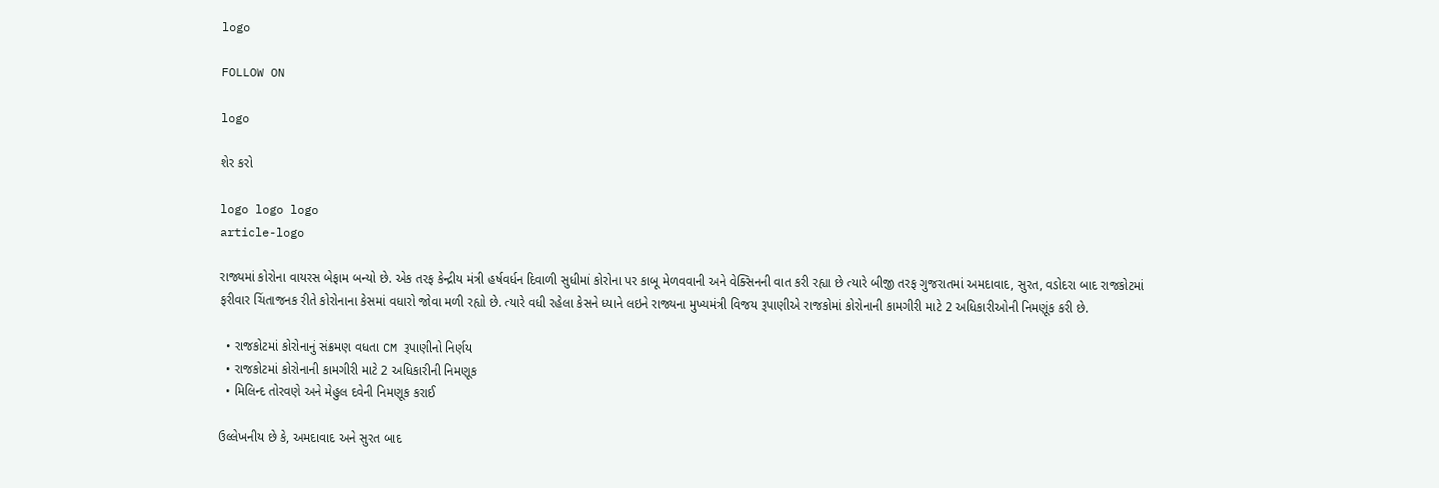logo

FOLLOW ON

logo

શેર કરો

logo logo logo
article-logo

રાજ્યમાં કોરોના વાયરસ બેફામ બન્યો છે. એક તરફ કેન્દ્રીય મંત્રી હર્ષવર્ધન દિવાળી સુધીમાં કોરોના પર કાબૂ મેળવવાની અને વેક્સિનની વાત કરી રહ્યા છે ત્યારે બીજી તરફ ગુજરાતમાં અમદાવાદ, સુરત, વડોદરા બાદ રાજકોટમાં ફરીવાર ચિંતાજનક રીતે કોરોનાના કેસમાં વધારો જોવા મળી રહ્યો છે. ત્યારે વધી રહેલા કેસને ધ્યાને લઇને રાજ્યના મુખ્યમંત્રી વિજય રૂપાણીએ રાજકોમાં કોરોનાની કામગીરી માટે 2 અધિકારીઓની નિમણૂંક કરી છે.

  • રાજકોટમાં કોરોનાનું સંક્રમણ વધતા CM રૂપાણીનો નિર્ણય
  • રાજકોટમાં કોરોનાની કામગીરી માટે 2 અધિકારીની નિમણૂક
  • મિલિન્દ તોરવણે અને મેહુલ દવેની નિમણૂક કરાઈ

ઉલ્લેખનીય છે કે, અમદાવાદ અને સુરત બાદ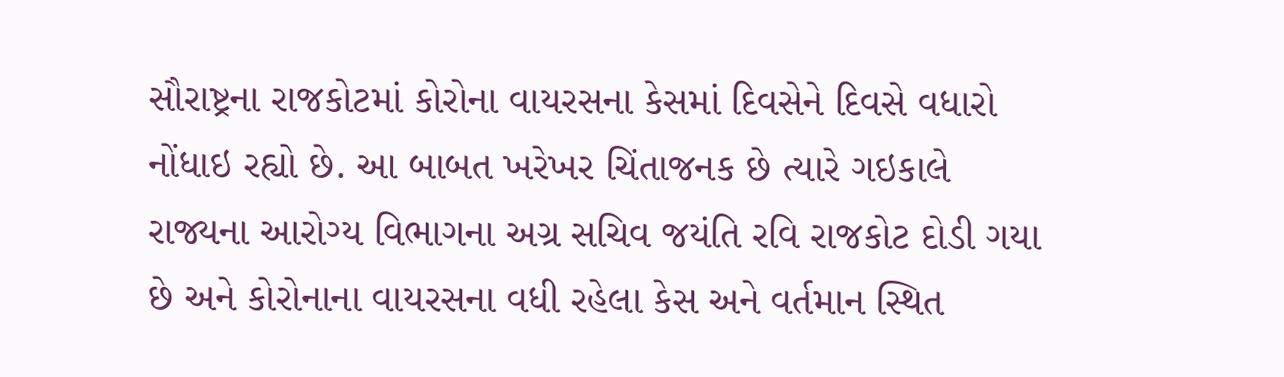સૌરાષ્ટ્રના રાજકોટમાં કોરોના વાયરસના કેસમાં દિવસેને દિવસે વધારો નોંધાઇ રહ્યો છે. આ બાબત ખરેખર ચિંતાજનક છે ત્યારે ગઇકાલે રાજ્યના આરોગ્ય વિભાગના અગ્ર સચિવ જયંતિ રવિ રાજકોટ દોડી ગયા છે અને કોરોનાના વાયરસના વધી રહેલા કેસ અને વર્તમાન સ્થિત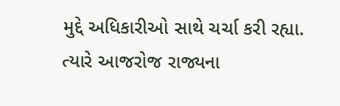મુદ્દે અધિકારીઓ સાથે ચર્ચા કરી રહ્યા. ત્યારે આજરોજ રાજ્યના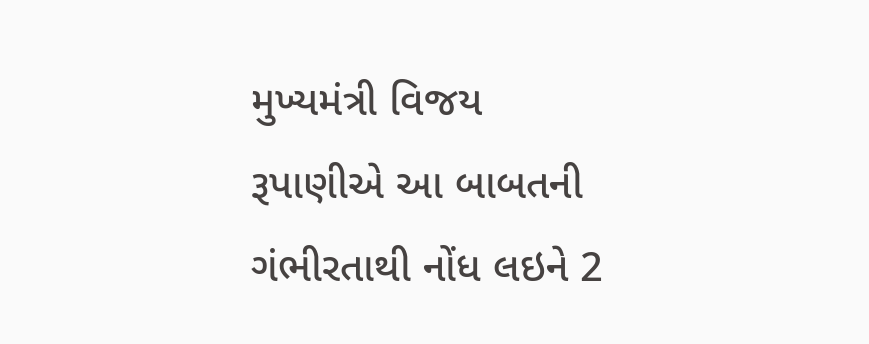મુખ્યમંત્રી વિજય રૂપાણીએ આ બાબતની ગંભીરતાથી નોંધ લઇને 2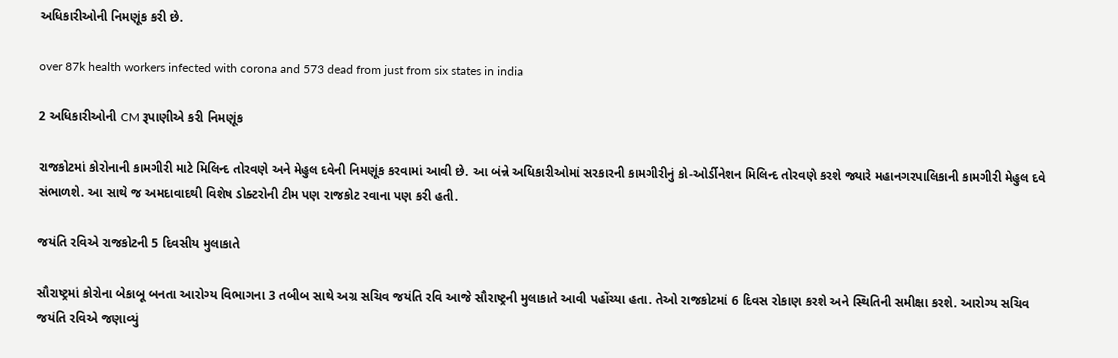અધિકારીઓની નિમણૂંક કરી છે.

over 87k health workers infected with corona and 573 dead from just from six states in india

2 અધિકારીઓની CM રૂપાણીએ કરી નિમણૂંક

રાજકોટમાં કોરોનાની કામગીરી માટે મિલિન્દ તોરવણે અને મેહુલ દવેની નિમણૂંક કરવામાં આવી છે. આ બંન્ને અધિકારીઓમાં સરકારની કામગીરીનું કો-ઓર્ડીનેશન મિલિન્દ તોરવણે કરશે જ્યારે મહાનગરપાલિકાની કામગીરી મેહુલ દવે સંભાળશે. આ સાથે જ અમદાવાદથી વિશેષ ડોક્ટરોની ટીમ પણ રાજકોટ રવાના પણ કરી હતી.

જયંતિ રવિએ રાજકોટની 5 દિવસીય મુલાકાતે

સૌરાષ્ટ્રમાં કોરોના બેકાબૂ બનતા આરોગ્ય વિભાગના 3 તબીબ સાથે અગ્ર સચિવ જયંતિ રવિ આજે સૌરાષ્ટ્રની મુલાકાતે આવી પહોંચ્યા હતા. તેઓ રાજકોટમાં 6 દિવસ રોકાણ કરશે અને સ્થિતિની સમીક્ષા કરશે. આરોગ્ય સચિવ જયંતિ રવિએ જણાવ્યું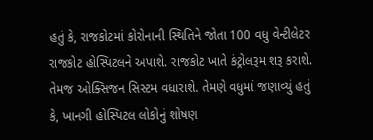હતું કે, રાજકોટમાં કોરોનાની સ્થિતિને જોતા 100 વધુ વેન્ટીલેટર રાજકોટ હોસ્પિટલને અપાશે. રાજકોટ ખાતે કંટ્રોલરૂમ શરૂ કરાશે. તેમજ ઓક્સિજન સિસ્ટમ વધારાશે. તેમણે વધુમાં જણાવ્યું હતું કે, ખાનગી હોસ્પિટલ લોકોનું શોષણ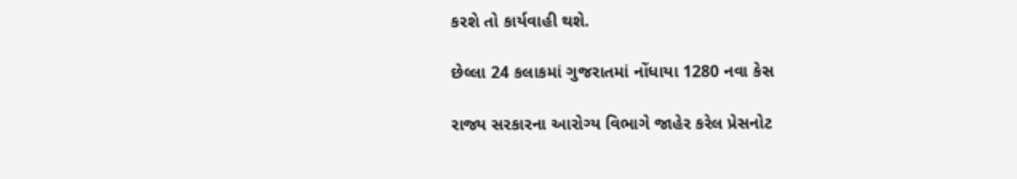કરશે તો કાર્યવાહી થશે.

છેલ્લા 24 કલાકમાં ગુજરાતમાં નોંધાયા 1280 નવા કેસ

રાજ્ય સરકારના આરોગ્ય વિભાગે જાહેર કરેલ પ્રેસનોટ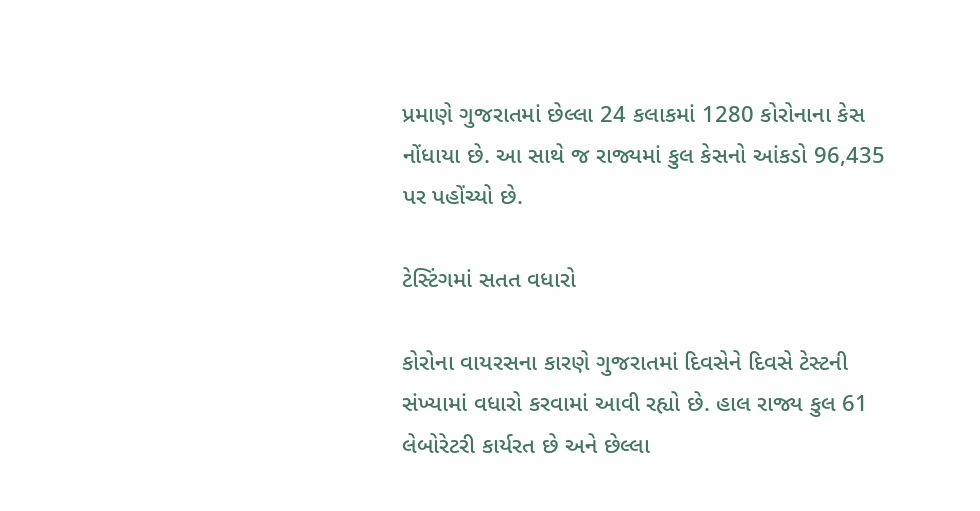પ્રમાણે ગુજરાતમાં છેલ્લા 24 કલાકમાં 1280 કોરોનાના કેસ નોંધાયા છે. આ સાથે જ રાજ્યમાં કુલ કેસનો આંકડો 96,435 પર પહોંચ્યો છે.

ટેસ્ટિંગમાં સતત વધારો

કોરોના વાયરસના કારણે ગુજરાતમાં દિવસેને દિવસે ટેસ્ટની સંખ્યામાં વધારો કરવામાં આવી રહ્યો છે. હાલ રાજ્ય કુલ 61 લેબોરેટરી કાર્યરત છે અને છેલ્લા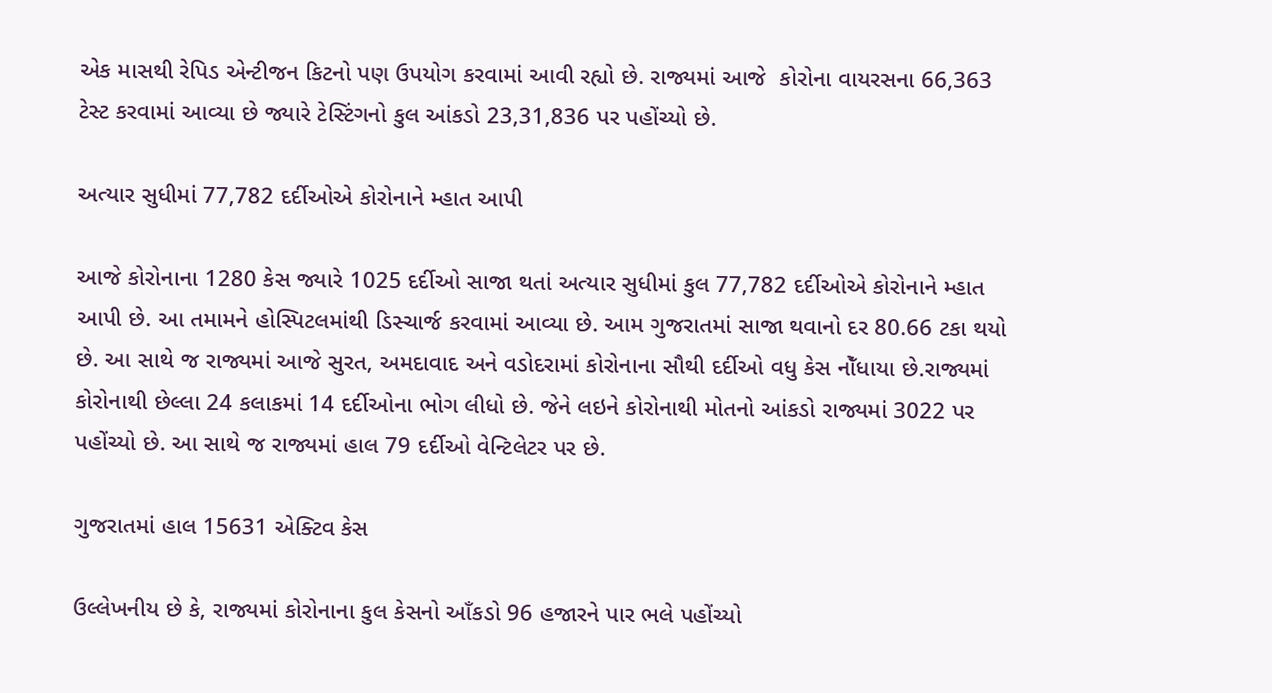એક માસથી રેપિડ એન્ટીજન કિટનો પણ ઉપયોગ કરવામાં આવી રહ્યો છે. રાજ્યમાં આજે  કોરોના વાયરસના 66,363 ટેસ્ટ કરવામાં આવ્યા છે જ્યારે ટેસ્ટિંગનો કુલ આંકડો 23,31,836 પર પહોંચ્યો છે.

અત્યાર સુધીમાં 77,782 દર્દીઓએ કોરોનાને મ્હાત આપી

આજે કોરોનાના 1280 કેસ જ્યારે 1025 દર્દીઓ સાજા થતાં અત્યાર સુધીમાં કુલ 77,782 દર્દીઓએ કોરોનાને મ્હાત આપી છે. આ તમામને હોસ્પિટલમાંથી ડિસ્ચાર્જ કરવામાં આવ્યા છે. આમ ગુજરાતમાં સાજા થવાનો દર 80.66 ટકા થયો છે. આ સાથે જ રાજ્યમાં આજે સુરત, અમદાવાદ અને વડોદરામાં કોરોનાના સૌથી દર્દીઓ વધુ કેસ નોઁધાયા છે.રાજ્યમાં કોરોનાથી છેલ્લા 24 કલાકમાં 14 દર્દીઓના ભોગ લીધો છે. જેને લઇને કોરોનાથી મોતનો આંકડો રાજ્યમાં 3022 પર પહોંચ્યો છે. આ સાથે જ રાજ્યમાં હાલ 79 દર્દીઓ વેન્ટિલેટર પર છે.

ગુજરાતમાં હાલ 15631 એક્ટિવ કેસ

ઉલ્લેખનીય છે કે, રાજ્યમાં કોરોનાના કુલ કેસનો આઁકડો 96 હજારને પાર ભલે પહોંચ્યો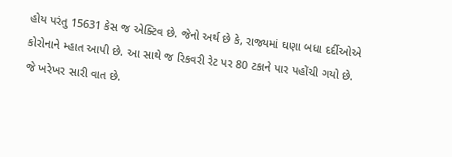હોય પરંતુ 15631 કેસ જ એક્ટિવ છે. જેનો અર્થ છે કે, રાજ્યમાં ઘણા બધા દર્દીઓએ કોરોનાને મ્હાત આપી છે. આ સાથે જ રિકવરી રેટ પર 80 ટકાને પાર પહોંચી ગયો છે. જે ખરેખર સારી વાત છે.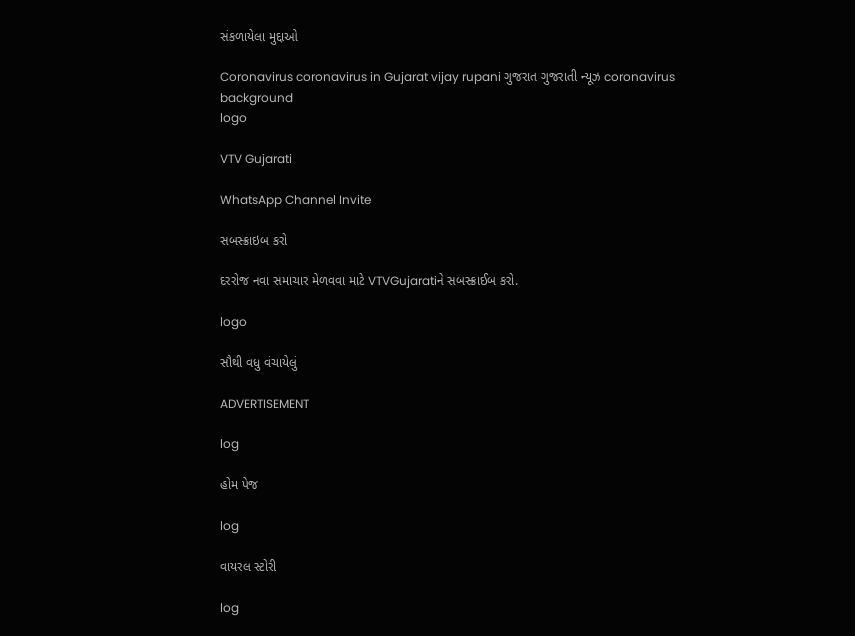સંકળાયેલા મુદ્દાઓ

Coronavirus coronavirus in Gujarat vijay rupani ગુજરાત ગુજરાતી ન્યૂઝ coronavirus
background
logo

VTV Gujarati

WhatsApp Channel Invite

સબસ્ક્રાઇબ કરો

દરરોજ નવા સમાચાર મેળવવા માટે VTVGujaratiને સબસ્ક્રાઈબ કરો.

logo

સૌથી વધુ વંચાયેલું

ADVERTISEMENT

log

હોમ પેજ

log

વાયરલ સ્ટોરી

log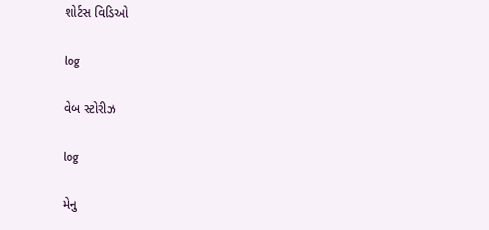શોર્ટસ વિડિઓ

log

વેબ સ્ટોરીઝ

log

મેનુ